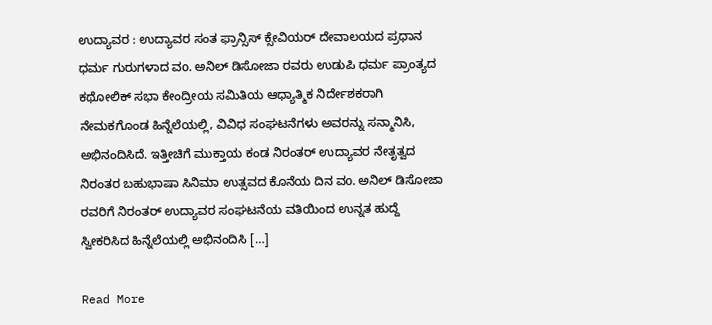ಉದ್ಯಾವರ : ಉದ್ಯಾವರ ಸಂತ ಫ್ರಾನ್ಸಿಸ್ ಕ್ಸೇವಿಯರ್ ದೇವಾಲಯದ ಪ್ರಧಾನ ಧರ್ಮ ಗುರುಗಳಾದ ವo. ಅನಿಲ್ ಡಿಸೋಜಾ ರವರು ಉಡುಪಿ ಧರ್ಮ ಪ್ರಾಂತ್ಯದ ಕಥೋಲಿಕ್ ಸಭಾ ಕೇಂದ್ರೀಯ ಸಮಿತಿಯ ಆಧ್ಯಾತ್ಮಿಕ ನಿರ್ದೇಶಕರಾಗಿ ನೇಮಕಗೊಂಡ ಹಿನ್ನೆಲೆಯಲ್ಲಿ, ವಿವಿಧ ಸಂಘಟನೆಗಳು ಅವರನ್ನು ಸನ್ಮಾನಿಸಿ, ಅಭಿನಂದಿಸಿದೆ. ಇತ್ತೀಚಿಗೆ ಮುಕ್ತಾಯ ಕಂಡ ನಿರಂತರ್ ಉದ್ಯಾವರ ನೇತೃತ್ವದ ನಿರಂತರ ಬಹುಭಾಷಾ ಸಿನಿಮಾ ಉತ್ಸವದ ಕೊನೆಯ ದಿನ ವo. ಅನಿಲ್ ಡಿಸೋಜಾ ರವರಿಗೆ ನಿರಂತರ್ ಉದ್ಯಾವರ ಸಂಘಟನೆಯ ವತಿಯಿಂದ ಉನ್ನತ ಹುದ್ದೆ ಸ್ವೀಕರಿಸಿದ ಹಿನ್ನೆಲೆಯಲ್ಲಿ ಅಭಿನಂದಿಸಿ […]

Read More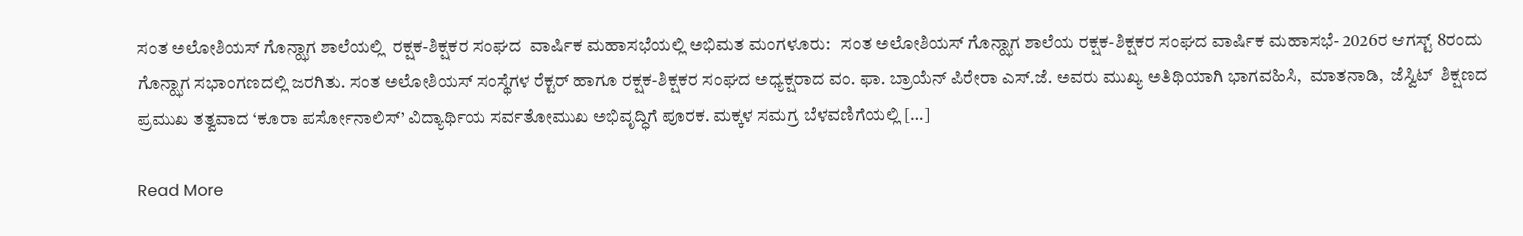ಸಂತ ಅಲೋಶಿಯಸ್ ಗೊನ್ಝಾಗ ಶಾಲೆಯಲ್ಲಿ  ರಕ್ಷಕ-ಶಿಕ್ಷಕರ ಸಂಘದ  ವಾರ್ಷಿಕ ಮಹಾಸಭೆಯಲ್ಲಿ ಅಭಿಮತ ಮಂಗಳೂರು:   ಸಂತ ಅಲೋಶಿಯಸ್ ಗೊನ್ಝಾಗ ಶಾಲೆಯ ರಕ್ಷಕ-ಶಿಕ್ಷಕರ ಸಂಘದ ವಾರ್ಷಿಕ ಮಹಾಸಭೆ- 2026ರ ಆಗಸ್ಟ್ 8ರಂದು ಗೊನ್ಝಾಗ ಸಭಾಂಗಣದಲ್ಲಿ ಜರಗಿತು. ಸಂತ ಅಲೋಶಿಯಸ್ ಸಂಸ್ಥೆಗಳ ರೆಕ್ಟರ್ ಹಾಗೂ ರಕ್ಷಕ-ಶಿಕ್ಷಕರ ಸಂಘದ ಅಧ್ಯಕ್ಷರಾದ ವಂ. ಫಾ. ಬ್ರಾಯೆನ್ ಪಿರೇರಾ ಎಸ್.ಜೆ. ಅವರು ಮುಖ್ಯ ಅತಿಥಿಯಾಗಿ ಭಾಗವಹಿಸಿ,  ಮಾತನಾಡಿ,  ಜೆಸ್ವಿಟ್‌  ಶಿಕ್ಷಣದ ಪ್ರಮುಖ ತತ್ವವಾದ ‘ಕೂರಾ ಪರ್ಸೋನಾಲಿಸ್’ ವಿದ್ಯಾರ್ಥಿಯ ಸರ್ವತೋಮುಖ ಅಭಿವೃದ್ಧಿಗೆ ಪೂರಕ. ಮಕ್ಕಳ ಸಮಗ್ರ ಬೆಳವಣಿಗೆಯಲ್ಲಿ […]

Read More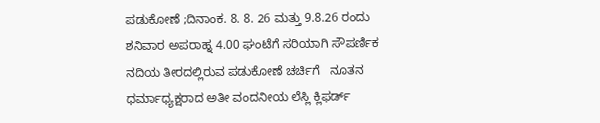ಪಡುಕೋಣೆ ;ದಿನಾಂಕ. 8. 8. 26 ಮತ್ತು 9.8.26 ರಂದು ಶನಿವಾರ ಅಪರಾಹ್ನ 4.00 ಘಂಟೆಗೆ ಸರಿಯಾಗಿ ಸೌಪರ್ಣಿಕ  ನದಿಯ ತೀರದಲ್ಲಿರುವ ಪಡುಕೋಣೆ ಚರ್ಚಿಗೆ   ನೂತನ ಧರ್ಮಾಧ್ಯಕ್ಷರಾದ ಅತೀ ವಂದನೀಯ ಲೆಸ್ಲಿ ಕ್ಲಿಫರ್ಡ್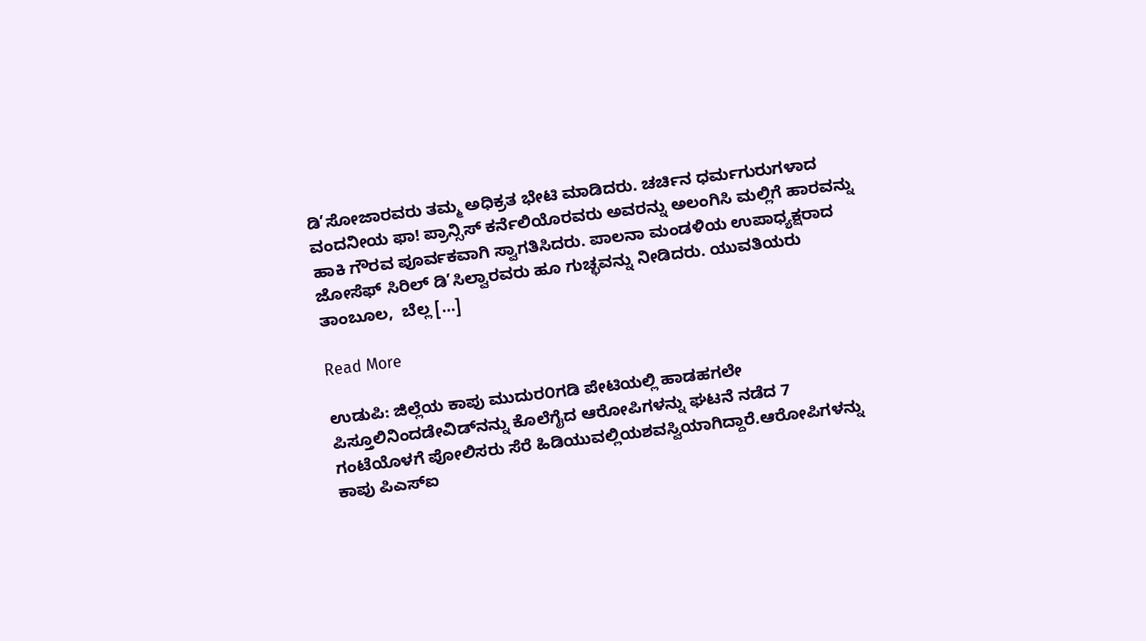ಡಿ’ಸೋಜಾರವರು ತಮ್ಮ ಅಧಿಕ್ರತ ಭೇಟಿ ಮಾಡಿದರು. ಚರ್ಚಿನ ಧರ್ಮಗುರುಗಳಾದ ವಂದನೀಯ ಫಾ! ಪ್ರಾನ್ಸಿಸ್ ಕರ್ನೆಲಿಯೊರವರು ಅವರನ್ನು ಅಲಂಗಿಸಿ ಮಲ್ಲಿಗೆ ಹಾರವನ್ನು ಹಾಕಿ ಗೌರವ ಪೂರ್ವಕವಾಗಿ ಸ್ವಾಗತಿಸಿದರು. ಪಾಲನಾ ಮಂಡಳಿಯ ಉಪಾಧ್ಯಕ್ಷರಾದ ಜೋಸೆಫ್ ಸಿರಿಲ್ ಡಿ’ಸಿಲ್ವಾರವರು ಹೂ ಗುಚ್ಛವನ್ನು ನೀಡಿದರು. ಯುವತಿಯರು  ತಾಂಬೂಲ,  ಬೆಲ್ಲ […]

Read More

ಉಡುಪಿ: ಜಿಲ್ಲೆಯ ಕಾಪು ಮುದುರ೦ಗಡಿ ಪೇಟಿಯಲ್ಲಿ ಹಾಡಹಗಲೇ ಪಿಸ್ತೂಲಿನಿಂದಡೇವಿಡ್‌ನನ್ನು ಕೊಲೆಗೈದ ಆರೋಪಿಗಳನ್ನು ಘಟನೆ ನಡೆದ 7 ಗಂಟೆಯೊಳಗೆ ಪೋಲಿಸರು ಸೆರೆ ಹಿಡಿಯುವಲ್ಲಿಯಶವಸ್ವಿಯಾಗಿದ್ದಾರೆ.ಆರೋಪಿಗಳನ್ನು ಕಾಪು ಪಿಎಸ್‌ಐ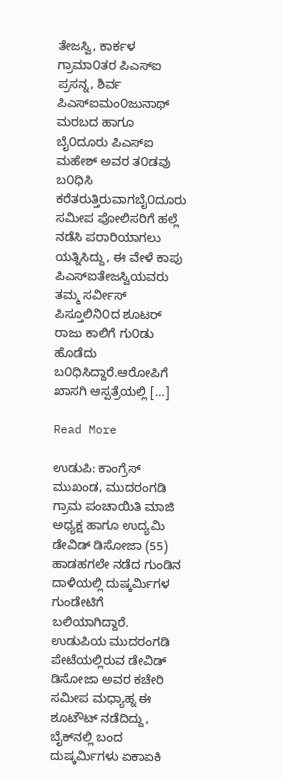ತೇಜಸ್ವಿ, ಕಾರ್ಕಳ ಗ್ರಾಮಾ೦ತರ ಪಿಎಸ್‌ಐ ಪ್ರಸನ್ನ, ಶಿರ್ವ ಪಿಎಸ್‌ಐಮಂ೦ಜುನಾಥ್‌ ಮರಬದ ಹಾಗೂ ಬೈ೦ದೂರು ಪಿಎಸ್‌ಐ ಮಹೇಶ್‌ ಅವರ ತ೦ಡವು ಬ೦ಧಿಸಿ ಕರೆತರುತ್ತಿರುವಾಗಬೈ೦ದೂರು ಸಮೀಪ ಪೋಲಿಸರಿಗೆ ಹಲ್ಲೆ ನಡೆಸಿ ಪರಾರಿಯಾಗಲು ಯತ್ನಿಸಿದ್ದು, ಈ ವೇಳೆ ಕಾಪು ಪಿಎಸ್‌ಐತೇಜಸ್ವಿಯವರು ತಮ್ಮ ಸರ್ವೀಸ್‌ ಪಿಸ್ತೂಲಿನಿ೦ದ ಶೂಟರ್‌ ರಾಜು ಕಾಲಿಗೆ ಗು೦ಡು ಹೊಡೆದು ಬ೦ಧಿಸಿದ್ದಾರೆ.ಆರೋಪಿಗೆ ಖಾಸಗಿ ಆಸ್ಪತ್ರೆಯಲ್ಲಿ […]

Read More

ಉಡುಪಿ: ಕಾಂಗ್ರೆಸ್ ಮುಖಂಡ, ಮುದರಂಗಡಿ ಗ್ರಾಮ ಪಂಚಾಯಿತಿ ಮಾಜಿ ಅಧ್ಯಕ್ಷ ಹಾಗೂ ಉದ್ಯಮಿ ಡೇವಿಡ್ ಡಿಸೋಜಾ (55) ಹಾಡಹಗಲೇ ನಡೆದ ಗುಂಡಿನ ದಾಳಿಯಲ್ಲಿ ದುಷ್ಕರ್ಮಿಗಳ ಗುಂಡೇಟಿಗೆ ಬಲಿಯಾಗಿದ್ದಾರೆ. ಉಡುಪಿಯ ಮುದರಂಗಡಿ ಪೇಟೆಯಲ್ಲಿರುವ ಡೇವಿಡ್ ಡಿಸೋಜಾ ಅವರ ಕಚೇರಿ ಸಮೀಪ ಮಧ್ಯಾಹ್ನ ಈ ಶೂಟೌಟ್ ನಡೆದಿದ್ದು, ಬೈಕ್‌ನಲ್ಲಿ ಬಂದ ದುಷ್ಕರ್ಮಿಗಳು ಏಕಾಏಕಿ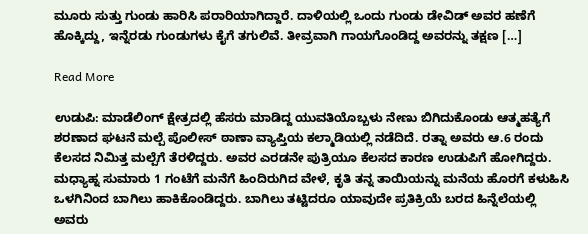ಮೂರು ಸುತ್ತು ಗುಂಡು ಹಾರಿಸಿ ಪರಾರಿಯಾಗಿದ್ದಾರೆ. ದಾಳಿಯಲ್ಲಿ ಒಂದು ಗುಂಡು ಡೇವಿಡ್ ಅವರ ಹಣೆಗೆ ಹೊಕ್ಕಿದ್ದು, ಇನ್ನೆರಡು ಗುಂಡುಗಳು ಕೈಗೆ ತಗುಲಿವೆ. ತೀವ್ರವಾಗಿ ಗಾಯಗೊಂಡಿದ್ದ ಅವರನ್ನು ತಕ್ಷಣ […]

Read More

ಉಡುಪಿ: ಮಾಡೆಲಿಂಗ್ ಕ್ಷೇತ್ರದಲ್ಲಿ ಹೆಸರು ಮಾಡಿದ್ದ ಯುವತಿಯೊಬ್ಬಳು ನೇಣು ಬಿಗಿದುಕೊಂಡು ಆತ್ಮಹತ್ಯೆಗೆ ಶರಣಾದ ಘಟನೆ ಮಲ್ಪೆ ಪೊಲೀಸ್ ಠಾಣಾ ವ್ಯಾಪ್ತಿಯ ಕಲ್ಮಾಡಿಯಲ್ಲಿ ನಡೆದಿದೆ. ರತ್ನಾ ಅವರು ಆ.6 ರಂದು ಕೆಲಸದ ನಿಮಿತ್ತ ಮಲ್ಪೆಗೆ ತೆರಳಿದ್ದರು. ಅವರ ಎರಡನೇ ಪುತ್ರಿಯೂ ಕೆಲಸದ ಕಾರಣ ಉಡುಪಿಗೆ ಹೋಗಿದ್ದರು. ಮಧ್ಯಾಹ್ನ ಸುಮಾರು 1 ಗಂಟೆಗೆ ಮನೆಗೆ ಹಿಂದಿರುಗಿದ ವೇಳೆ, ಕೃತಿ ತನ್ನ ತಾಯಿಯನ್ನು ಮನೆಯ ಹೊರಗೆ ಕಳುಹಿಸಿ ಒಳಗಿನಿಂದ ಬಾಗಿಲು ಹಾಕಿಕೊಂಡಿದ್ದರು. ಬಾಗಿಲು ತಟ್ಟಿದರೂ ಯಾವುದೇ ಪ್ರತಿಕ್ರಿಯೆ ಬರದ ಹಿನ್ನೆಲೆಯಲ್ಲಿ ಅವರು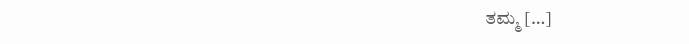ತಮ್ಮ […]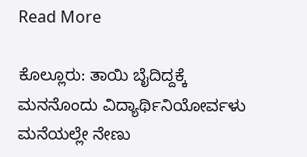Read More

ಕೊಲ್ಲೂರು: ತಾಯಿ ಬೈದಿದ್ದಕ್ಕೆ ಮನನೊಂದು ವಿದ್ಯಾರ್ಥಿನಿಯೋರ್ವಳು ಮನೆಯಲ್ಲೇ ನೇಣು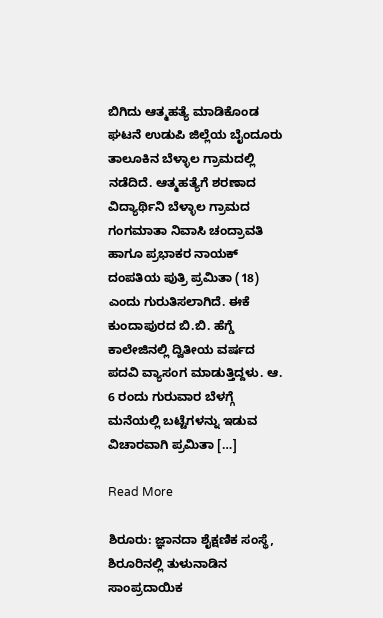ಬಿಗಿದು ಆತ್ಮಹತ್ಯೆ ಮಾಡಿಕೊಂಡ ಘಟನೆ ಉಡುಪಿ ಜಿಲ್ಲೆಯ ಬೈಂದೂರು ತಾಲೂಕಿನ ಬೆಳ್ಳಾಲ ಗ್ರಾಮದಲ್ಲಿ ನಡೆದಿದೆ. ಆತ್ಮಹತ್ಯೆಗೆ ಶರಣಾದ ವಿದ್ಯಾರ್ಥಿನಿ ಬೆಳ್ಳಾಲ ಗ್ರಾಮದ ಗಂಗಮಾತಾ ನಿವಾಸಿ ಚಂದ್ರಾವತಿ ಹಾಗೂ ಪ್ರಭಾಕರ ನಾಯಕ್ ದಂಪತಿಯ ಪುತ್ರಿ ಪ್ರಮಿತಾ (18) ಎಂದು ಗುರುತಿಸಲಾಗಿದೆ. ಈಕೆ ಕುಂದಾಪುರದ ಬಿ.ಬಿ. ಹೆಗ್ಡೆ ಕಾಲೇಜಿನಲ್ಲಿ ದ್ವಿತೀಯ ವರ್ಷದ ಪದವಿ ವ್ಯಾಸಂಗ ಮಾಡುತ್ತಿದ್ದಳು. ಆ. 6 ರಂದು ಗುರುವಾರ ಬೆಳಗ್ಗೆ ಮನೆಯಲ್ಲಿ ಬಟ್ಟೆಗಳನ್ನು ಇಡುವ ವಿಚಾರವಾಗಿ ಪ್ರಮಿತಾ […]

Read More

ಶಿರೂರು: ಜ್ಞಾನದಾ ಶೈಕ್ಷಣಿಕ ಸಂಸ್ಥೆ, ಶಿರೂರಿನಲ್ಲಿ ತುಳುನಾಡಿನ ಸಾಂಪ್ರದಾಯಿಕ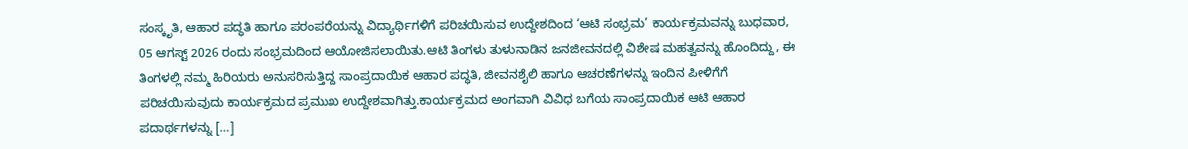ಸಂಸ್ಕೃತಿ, ಆಹಾರ ಪದ್ಧತಿ ಹಾಗೂ ಪರಂಪರೆಯನ್ನು ವಿದ್ಯಾರ್ಥಿಗಳಿಗೆ ಪರಿಚಯಿಸುವ ಉದ್ದೇಶದಿಂದ ‘ಆಟಿ ಸಂಭ್ರಮ’ ಕಾರ್ಯಕ್ರಮವನ್ನು ಬುಧವಾರ, 05 ಆಗಸ್ಟ್ 2026 ರಂದು ಸಂಭ್ರಮದಿಂದ ಆಯೋಜಿಸಲಾಯಿತು.ಆಟಿ ತಿಂಗಳು ತುಳುನಾಡಿನ ಜನಜೀವನದಲ್ಲಿ ವಿಶೇಷ ಮಹತ್ವವನ್ನು ಹೊಂದಿದ್ದು, ಈ ತಿಂಗಳಲ್ಲಿ ನಮ್ಮ ಹಿರಿಯರು ಅನುಸರಿಸುತ್ತಿದ್ದ ಸಾಂಪ್ರದಾಯಿಕ ಆಹಾರ ಪದ್ಧತಿ, ಜೀವನಶೈಲಿ ಹಾಗೂ ಆಚರಣೆಗಳನ್ನು ಇಂದಿನ ಪೀಳಿಗೆಗೆ ಪರಿಚಯಿಸುವುದು ಕಾರ್ಯಕ್ರಮದ ಪ್ರಮುಖ ಉದ್ದೇಶವಾಗಿತ್ತು.ಕಾರ್ಯಕ್ರಮದ ಅಂಗವಾಗಿ ವಿವಿಧ ಬಗೆಯ ಸಾಂಪ್ರದಾಯಿಕ ಆಟಿ ಆಹಾರ ಪದಾರ್ಥಗಳನ್ನು […]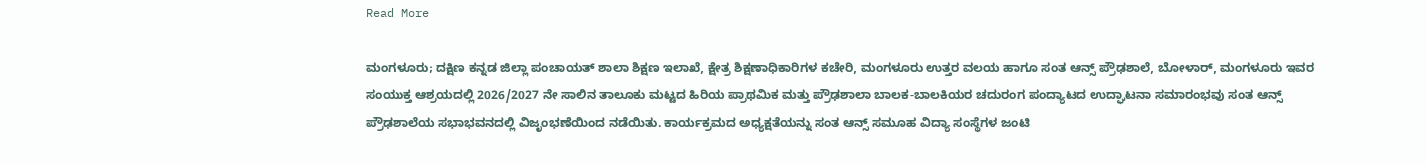Read More

ಮಂಗಳೂರು; ದಕ್ಷಿಣ ಕನ್ನಡ ಜಿಲ್ಲಾ ಪಂಚಾಯತ್ ಶಾಲಾ ಶಿಕ್ಷಣ ಇಲಾಖೆ, ಕ್ಷೇತ್ರ ಶಿಕ್ಷಣಾಧಿಕಾರಿಗಳ ಕಚೇರಿ, ಮಂಗಳೂರು ಉತ್ತರ ವಲಯ ಹಾಗೂ ಸಂತ ಆನ್ಸ್ ಪ್ರೌಢಶಾಲೆ, ಬೋಳಾರ್, ಮಂಗಳೂರು ಇವರ ಸಂಯುಕ್ತ ಆಶ್ರಯದಲ್ಲಿ 2026/2027 ನೇ ಸಾಲಿನ ತಾಲೂಕು ಮಟ್ಟದ ಹಿರಿಯ ಪ್ರಾಥಮಿಕ ಮತ್ತು ಪ್ರೌಢಶಾಲಾ ಬಾಲಕ-ಬಾಲಕಿಯರ ಚದುರಂಗ ಪಂದ್ಯಾಟದ ಉದ್ಘಾಟನಾ ಸಮಾರಂಭವು ಸಂತ ಆನ್ಸ್ ಪ್ರೌಢಶಾಲೆಯ ಸಭಾಭವನದಲ್ಲಿ ವಿಜೃಂಭಣೆಯಿಂದ ನಡೆಯಿತು. ಕಾರ್ಯಕ್ರಮದ ಅಧ್ಯಕ್ಷತೆಯನ್ನು ಸಂತ ಆನ್ಸ್ ಸಮೂಹ ವಿದ್ಯಾ ಸಂಸ್ಥೆಗಳ ಜಂಟಿ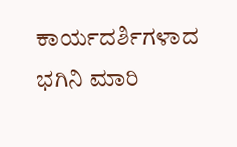ಕಾರ್ಯದರ್ಶಿಗಳಾದ ಭಗಿನಿ ಮಾರಿ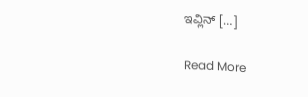ಇವ್ಲಿನ್ […]

Read More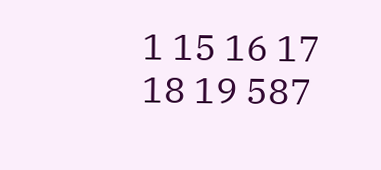1 15 16 17 18 19 587